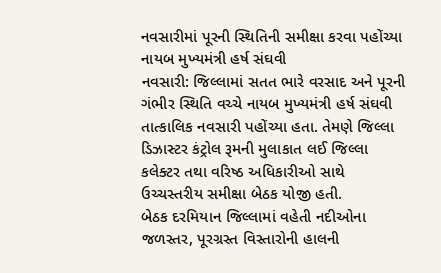નવસારીમાં પૂરની સ્થિતિની સમીક્ષા કરવા પહોંચ્યા નાયબ મુખ્યમંત્રી હર્ષ સંઘવી
નવસારી: જિલ્લામાં સતત ભારે વરસાદ અને પૂરની ગંભીર સ્થિતિ વચ્ચે નાયબ મુખ્યમંત્રી હર્ષ સંઘવી તાત્કાલિક નવસારી પહોંચ્યા હતા. તેમણે જિલ્લા ડિઝાસ્ટર કંટ્રોલ રૂમની મુલાકાત લઈ જિલ્લા કલેક્ટર તથા વરિષ્ઠ અધિકારીઓ સાથે ઉચ્ચસ્તરીય સમીક્ષા બેઠક યોજી હતી.
બેઠક દરમિયાન જિલ્લામાં વહેતી નદીઓના જળસ્તર, પૂરગ્રસ્ત વિસ્તારોની હાલની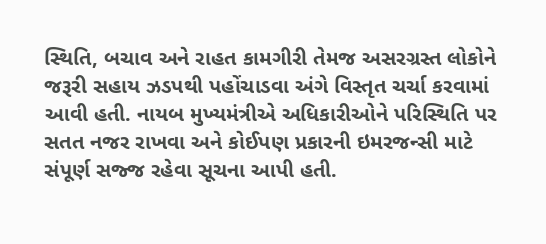સ્થિતિ, બચાવ અને રાહત કામગીરી તેમજ અસરગ્રસ્ત લોકોને જરૂરી સહાય ઝડપથી પહોંચાડવા અંગે વિસ્તૃત ચર્ચા કરવામાં આવી હતી. નાયબ મુખ્યમંત્રીએ અધિકારીઓને પરિસ્થિતિ પર સતત નજર રાખવા અને કોઈપણ પ્રકારની ઇમરજન્સી માટે સંપૂર્ણ સજ્જ રહેવા સૂચના આપી હતી.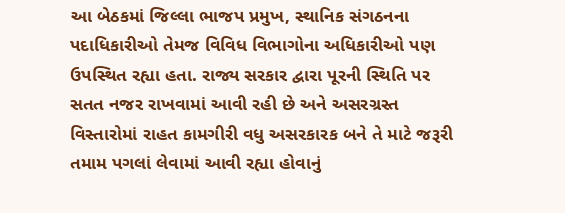આ બેઠકમાં જિલ્લા ભાજપ પ્રમુખ, સ્થાનિક સંગઠનના પદાધિકારીઓ તેમજ વિવિધ વિભાગોના અધિકારીઓ પણ ઉપસ્થિત રહ્યા હતા. રાજ્ય સરકાર દ્વારા પૂરની સ્થિતિ પર સતત નજર રાખવામાં આવી રહી છે અને અસરગ્રસ્ત વિસ્તારોમાં રાહત કામગીરી વધુ અસરકારક બને તે માટે જરૂરી તમામ પગલાં લેવામાં આવી રહ્યા હોવાનું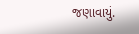જણાવાયું.